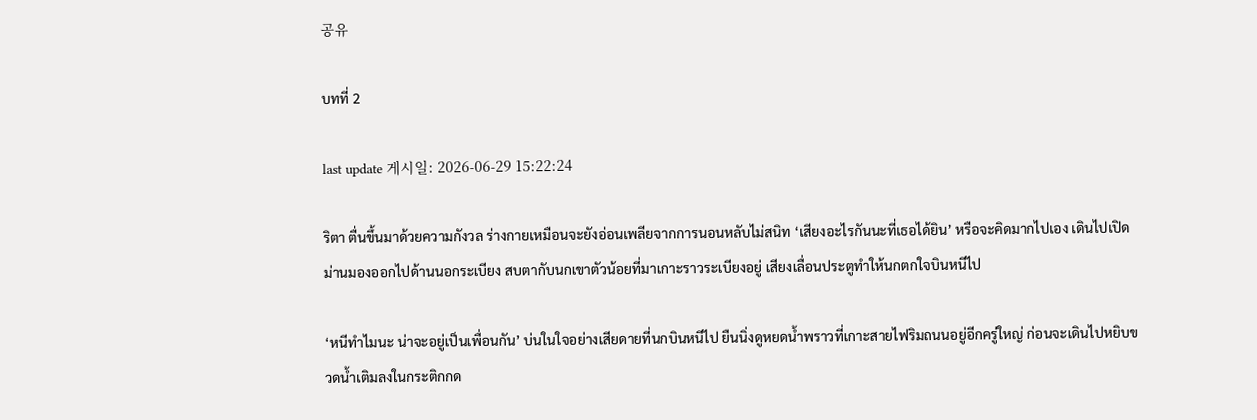공유

บทที่ 2

last update 게시일: 2026-06-29 15:22:24

ริตา ตื่นขึ้นมาด้วยความกังวล ร่างกายเหมือนจะยังอ่อนเพลียจากการนอนหลับไม่สนิท ‘เสียงอะไรกันนะที่เธอได้ยิน’ หรือจะคิดมากไปเอง เดินไปเปิดม่านมองออกไปด้านนอกระเบียง สบตากับนกเขาตัวน้อยที่มาเกาะราวระเบียงอยู่ เสียงเลื่อนประตูทำให้นกตกใจบินหนีไป

‘หนีทำไมนะ น่าจะอยู่เป็นเพื่อนกัน’ บ่นในใจอย่างเสียดายที่นกบินหนีไป ยืนนิ่งดูหยดน้ำพราวที่เกาะสายไฟริมถนนอยู่อีกครู่ใหญ่ ก่อนจะเดินไปหยิบขวดน้ำเติมลงในกระติกกด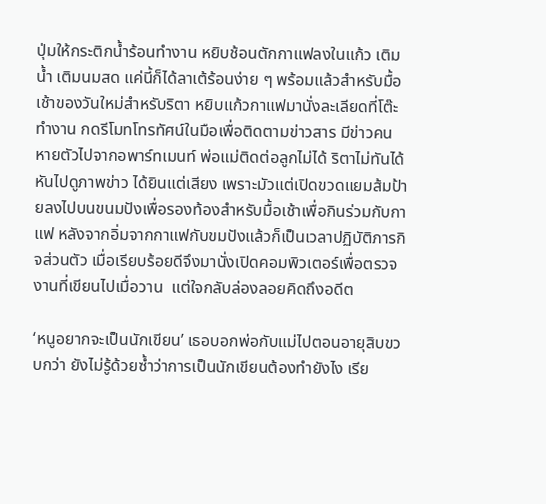ปุ่มให้กระติกน้ำร้อนทำงาน หยิบช้อนตักกาแฟลงในแก้ว เติมน้ำ เติมนมสด แค่นี้ก็ได้ลาเต้ร้อนง่าย ๆ พร้อมแล้วสำหรับมื้อเช้าของวันใหม่สำหรับริตา หยิบแก้วกาแฟมานั่งละเลียดที่โต๊ะทำงาน กดรีโมทโทรทัศน์ในมือเพื่อติดตามข่าวสาร มีข่าวคนหายตัวไปจากอพาร์ทเมนท์ พ่อแม่ติดต่อลูกไม่ได้ ริตาไม่ทันได้หันไปดูภาพข่าว ได้ยินแต่เสียง เพราะมัวแต่เปิดขวดแยมส้มป้ายลงไปบนขนมปังเพื่อรองท้องสำหรับมื้อเช้าเพื่อกินร่วมกับกาแฟ หลังจากอิ่มจากกาแฟกับขมปังแล้วก็เป็นเวลาปฏิบัติภารกิจส่วนตัว เมื่อเรียบร้อยดีจึงมานั่งเปิดคอมพิวเตอร์เพื่อตรวจงานที่เขียนไปเมื่อวาน  แต่ใจกลับล่องลอยคิดถึงอดีต

‘หนูอยากจะเป็นนักเขียน’ เธอบอกพ่อกับแม่ไปตอนอายุสิบขวบกว่า ยังไม่รู้ด้วยซ้ำว่าการเป็นนักเขียนต้องทำยังไง เรีย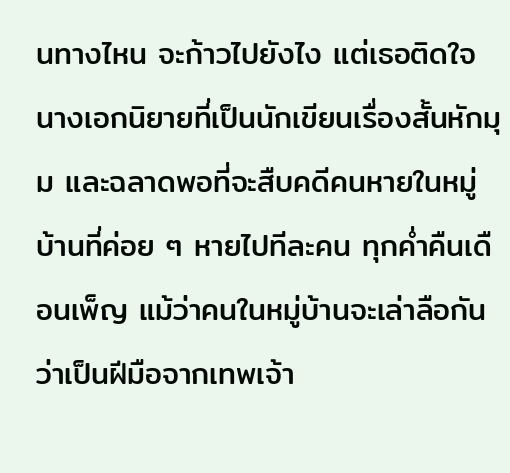นทางไหน จะก้าวไปยังไง แต่เธอติดใจนางเอกนิยายที่เป็นนักเขียนเรื่องสั้นหักมุม และฉลาดพอที่จะสืบคดีคนหายในหมู่บ้านที่ค่อย ๆ หายไปทีละคน ทุกค่ำคืนเดือนเพ็ญ แม้ว่าคนในหมู่บ้านจะเล่าลือกันว่าเป็นฝีมือจากเทพเจ้า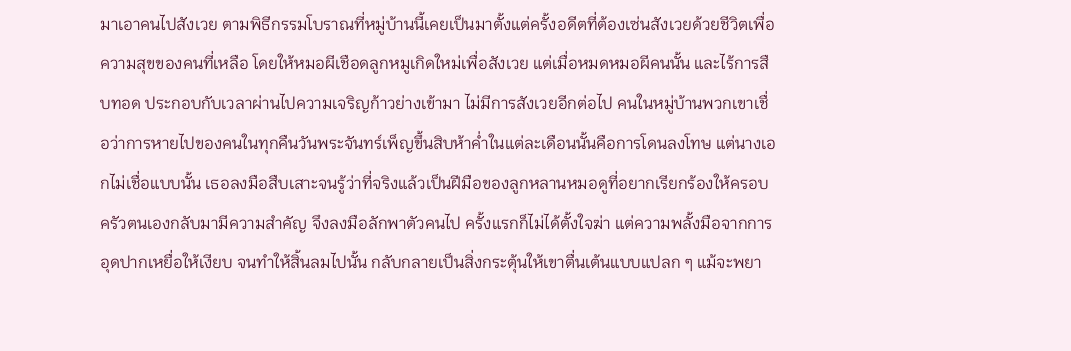มาเอาคนไปสังเวย ตามพิธีกรรมโบราณที่หมู่บ้านนี้เคยเป็นมาตั้งแต่ครั้งอดีตที่ต้องเซ่นสังเวยด้วยชีวิตเพื่อความสุขของคนที่เหลือ โดยให้หมอผีเชือดลูกหมูเกิดใหม่เพื่อสังเวย แต่เมื่อหมดหมอผีคนนั้น และไร้การสืบทอด ประกอบกับเวลาผ่านไปความเจริญก้าวย่างเข้ามา ไม่มีการสังเวยอีกต่อไป คนในหมู่บ้านพวกเขาเชื่อว่าการหายไปของคนในทุกคืนวันพระจันทร์เพ็ญขึ้นสิบห้าค่ำในแต่ละเดือนนั้นคือการโดนลงโทษ แต่นางเอกไม่เชื่อแบบนั้น เธอลงมือสืบเสาะจนรู้ว่าที่จริงแล้วเป็นฝีมือของลูกหลานหมอดูที่อยากเรียกร้องให้ครอบครัวตนเองกลับมามีความสำคัญ จึงลงมือลักพาตัวคนไป ครั้งแรกก็ไม่ได้ตั้งใจฆ่า แต่ความพลั้งมือจากการอุดปากเหยื่อให้เงียบ จนทำให้สิ้นลมไปนั้น กลับกลายเป็นสิ่งกระตุ้นให้เขาตื่นเต้นแบบแปลก ๆ แม้จะพยา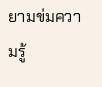ยามข่มความรู้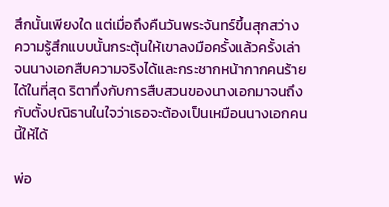สึกนั้นเพียงใด แต่เมื่อถึงคืนวันพระจันทร์ขึ้นสุกสว่าง ความรู้สึกแบบนั้นกระตุ้นให้เขาลงมือครั้งแล้วครั้งเล่า จนนางเอกสืบความจริงได้และกระชากหน้ากากคนร้ายได้ในที่สุด ริตาทึ่งกับการสืบสวนของนางเอกมาจนถึงกับตั้งปณิธานในใจว่าเธอจะต้องเป็นเหมือนนางเอกคนนี้ให้ได้

พ่อ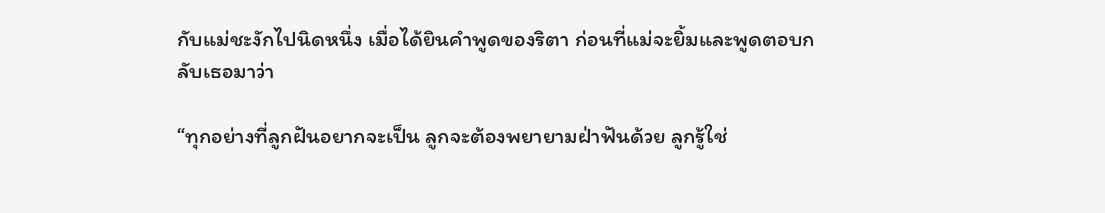กับแม่ชะงักไปนิดหนึ่ง เมื่อได้ยินคำพูดของริตา ก่อนที่แม่จะยิ้มและพูดตอบกลับเธอมาว่า

“ทุกอย่างที่ลูกฝันอยากจะเป็น ลูกจะต้องพยายามฝ่าฟันด้วย ลูกรู้ใช่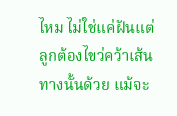ไหม ไม่ใช่แค่ฝันแต่ลูกต้องไขว่คว้าเส้นทางนั้นด้วย แม้จะ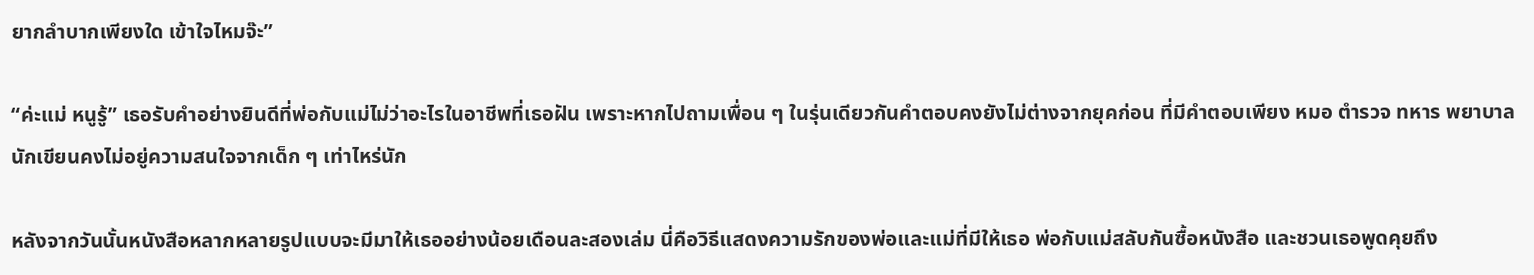ยากลำบากเพียงใด เข้าใจไหมจ๊ะ”

“ค่ะแม่ หนูรู้” เธอรับคำอย่างยินดีที่พ่อกับแม่ไม่ว่าอะไรในอาชีพที่เธอฝัน เพราะหากไปถามเพื่อน ๆ ในรุ่นเดียวกันคำตอบคงยังไม่ต่างจากยุคก่อน ที่มีคำตอบเพียง หมอ ตำรวจ ทหาร พยาบาล นักเขียนคงไม่อยู่ความสนใจจากเด็ก ๆ เท่าไหร่นัก

หลังจากวันนั้นหนังสือหลากหลายรูปแบบจะมีมาให้เธออย่างน้อยเดือนละสองเล่ม นี่คือวิธีแสดงความรักของพ่อและแม่ที่มีให้เธอ พ่อกับแม่สลับกันซื้อหนังสือ และชวนเธอพูดคุยถึง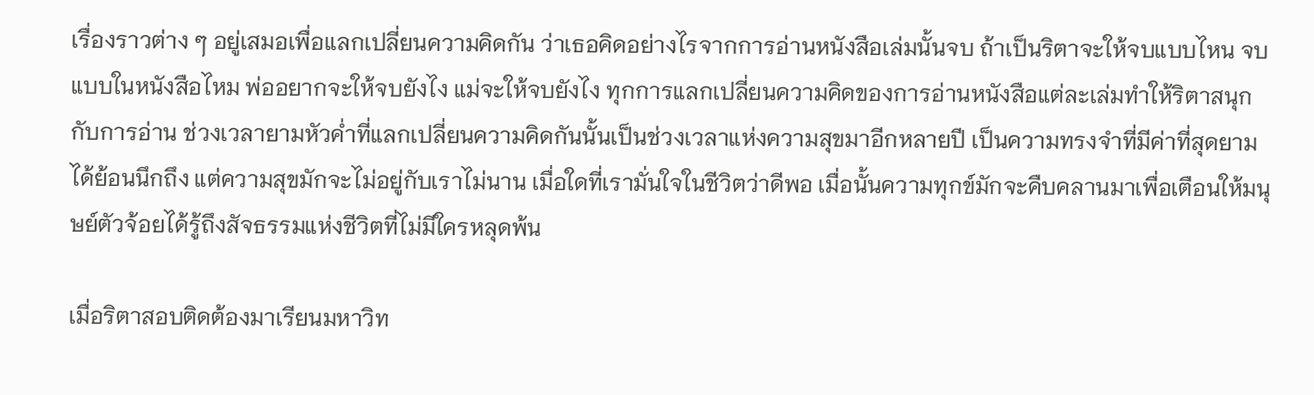เรื่องราวต่าง ๆ อยู่เสมอเพื่อแลกเปลี่ยนความคิดกัน ว่าเธอคิดอย่างไรจากการอ่านหนังสือเล่มนั้นจบ ถ้าเป็นริตาจะให้จบแบบไหน จบแบบในหนังสือไหม พ่ออยากจะให้จบยังไง แม่จะให้จบยังไง ทุกการแลกเปลี่ยนความคิดของการอ่านหนังสือแต่ละเล่มทำให้ริตาสนุกกับการอ่าน ช่วงเวลายามหัวค่ำที่แลกเปลี่ยนความคิดกันนั้นเป็นช่วงเวลาแห่งความสุขมาอีกหลายปี เป็นความทรงจำที่มีค่าที่สุดยามได้ย้อนนึกถึง แต่ความสุขมักจะไม่อยู่กับเราไม่นาน เมื่อใดที่เรามั่นใจในชีวิตว่าดีพอ เมื่อนั้นความทุกข์มักจะคืบคลานมาเพื่อเตือนให้มนุษย์ตัวจ้อยได้รู้ถึงสัจธรรมแห่งชีวิตที่ไม่มีใครหลุดพ้น

เมื่อริตาสอบติดต้องมาเรียนมหาวิท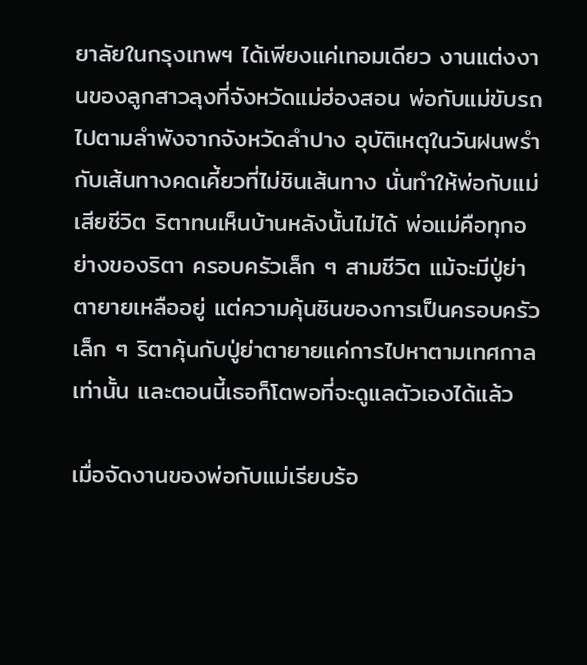ยาลัยในกรุงเทพฯ ได้เพียงแค่เทอมเดียว งานแต่งงานของลูกสาวลุงที่จังหวัดแม่ฮ่องสอน พ่อกับแม่ขับรถไปตามลำพังจากจังหวัดลำปาง อุบัติเหตุในวันฝนพรำ กับเส้นทางคดเคี้ยวที่ไม่ชินเส้นทาง นั่นทำให้พ่อกับแม่เสียชีวิต ริตาทนเห็นบ้านหลังนั้นไม่ได้ พ่อแม่คือทุกอย่างของริตา ครอบครัวเล็ก ๆ สามชีวิต แม้จะมีปู่ย่าตายายเหลืออยู่ แต่ความคุ้นชินของการเป็นครอบครัวเล็ก ๆ ริตาคุ้นกับปู่ย่าตายายแค่การไปหาตามเทศกาลเท่านั้น และตอนนี้เธอก็โตพอที่จะดูแลตัวเองได้แล้ว

เมื่อจัดงานของพ่อกับแม่เรียบร้อ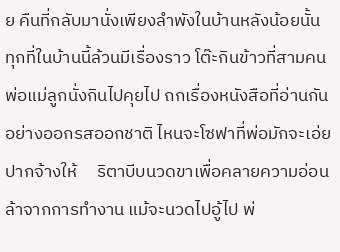ย คืนที่กลับมานั่งเพียงลำพังในบ้านหลังน้อยนั้น ทุกที่ในบ้านนี้ล้วนมีเรื่องราว โต๊ะกินข้าวที่สามคนพ่อแม่ลูกนั่งกินไปคุยไป ถกเรื่องหนังสือที่อ่านกันอย่างออกรสออกชาติ ไหนจะโซฟาที่พ่อมักจะเอ่ยปากจ้างให้     ริตาบีบนวดขาเพื่อคลายความอ่อนล้าจากการทำงาน แม้จะนวดไปอู้ไป พ่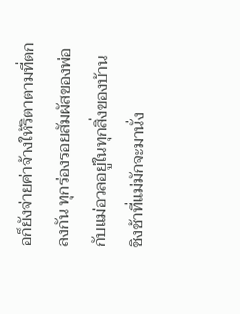อก็ยังจ่ายค่าจ้างให้ริตาตามที่ตกลงกัน ทุกร่องรอยสัมผัสของพ่อกับแม่อวลอยู่ในทุกสิ่งของบ้าน ชิงช้าที่แม่มักจะมานั่ง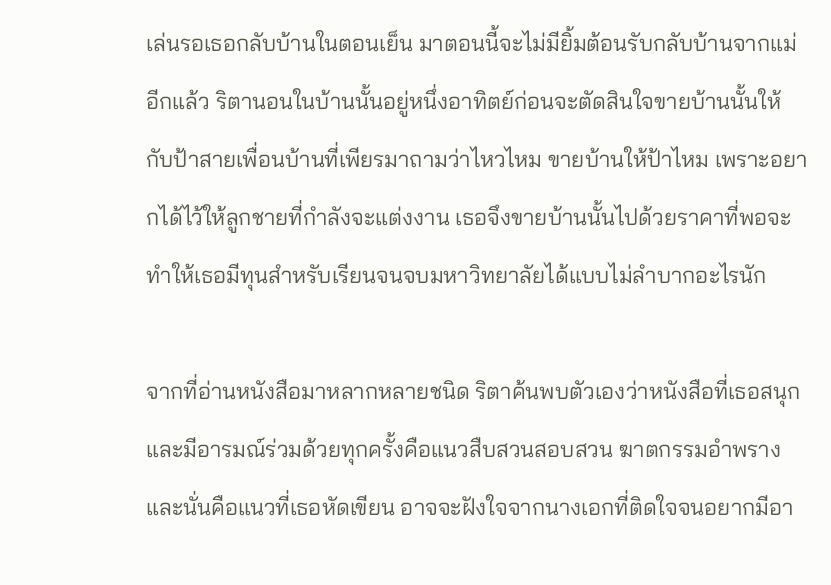เล่นรอเธอกลับบ้านในตอนเย็น มาตอนนี้จะไม่มียิ้มต้อนรับกลับบ้านจากแม่อีกแล้ว ริตานอนในบ้านนั้นอยู่หนึ่งอาทิตย์ก่อนจะตัดสินใจขายบ้านนั้นให้กับป้าสายเพื่อนบ้านที่เพียรมาถามว่าไหวไหม ขายบ้านให้ป้าไหม เพราะอยากได้ไว้ให้ลูกชายที่กำลังจะแต่งงาน เธอจึงขายบ้านนั้นไปด้วยราคาที่พอจะทำให้เธอมีทุนสำหรับเรียนจนจบมหาวิทยาลัยได้แบบไม่ลำบากอะไรนัก

จากที่อ่านหนังสือมาหลากหลายชนิด ริตาค้นพบตัวเองว่าหนังสือที่เธอสนุกและมีอารมณ์ร่วมด้วยทุกครั้งคือแนวสืบสวนสอบสวน ฆาตกรรมอำพราง และนั่นคือแนวที่เธอหัดเขียน อาจจะฝังใจจากนางเอกที่ติดใจจนอยากมีอา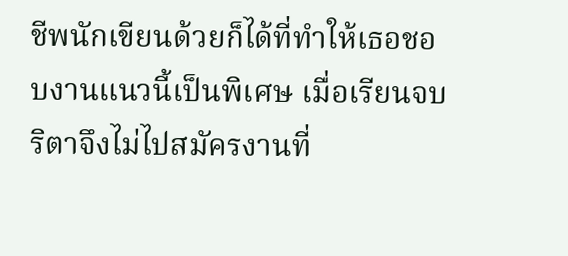ชีพนักเขียนด้วยก็ได้ที่ทำให้เธอชอบงานแนวนี้เป็นพิเศษ เมื่อเรียนจบริตาจึงไม่ไปสมัครงานที่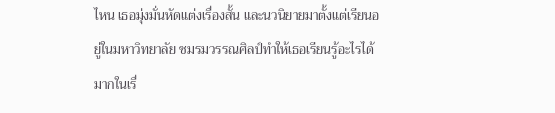ไหน เธอมุ่งมั่นหัดแต่งเรื่องสั้น และนวนิยายมาตั้งแต่เรียนอยู่ในมหาวิทยาลัย ชมรมวรรณศิลป์ทำให้เธอเรียนรู้อะไรได้มากในเรื่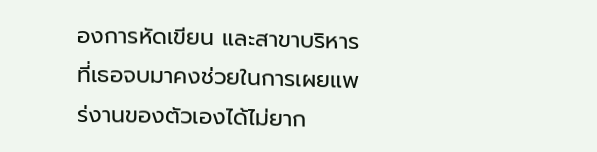องการหัดเขียน และสาขาบริหารที่เธอจบมาคงช่วยในการเผยแพร่งานของตัวเองได้ไม่ยาก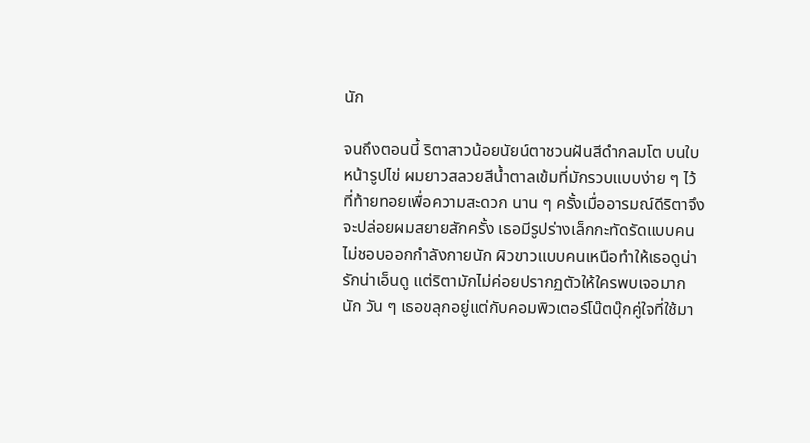นัก

จนถึงตอนนี้ ริตาสาวน้อยนัยน์ตาชวนฝันสีดำกลมโต บนใบหน้ารูปไข่ ผมยาวสลวยสีน้ำตาลเข้มที่มักรวบแบบง่าย ๆ ไว้ที่ท้ายทอยเพื่อความสะดวก นาน ๆ ครั้งเมื่ออารมณ์ดีริตาจึงจะปล่อยผมสยายสักครั้ง เธอมีรูปร่างเล็กกะทัดรัดแบบคนไม่ชอบออกกำลังกายนัก ผิวขาวแบบคนเหนือทำให้เธอดูน่ารักน่าเอ็นดู แต่ริตามักไม่ค่อยปรากฏตัวให้ใครพบเจอมากนัก วัน ๆ เธอขลุกอยู่แต่กับคอมพิวเตอร์โน๊ตบุ๊กคู่ใจที่ใช้มา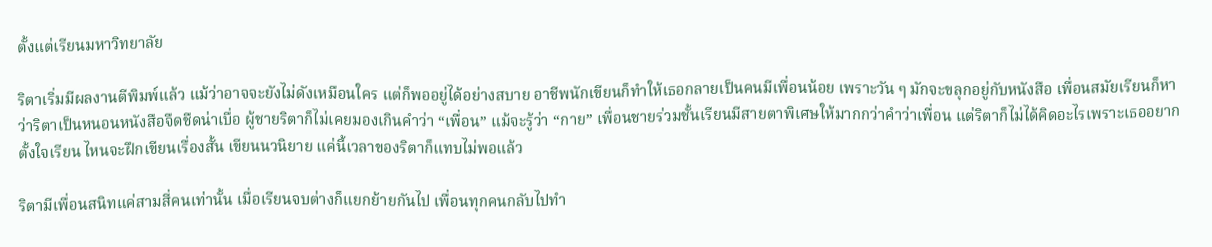ตั้งแต่เรียนมหาวิทยาลัย

ริตาเริ่มมีผลงานตีพิมพ์แล้ว แม้ว่าอาจจะยังไม่ดังเหมือนใคร แต่ก็พออยู่ได้อย่างสบาย อาชีพนักเขียนก็ทำให้เธอกลายเป็นคนมีเพื่อนน้อย เพราะวัน ๆ มักจะขลุกอยู่กับหนังสือ เพื่อนสมัยเรียนก็หาว่าริตาเป็นหนอนหนังสือจืดชืดน่าเบื่อ ผู้ชายริตาก็ไม่เคยมองเกินคำว่า “เพื่อน” แม้จะรู้ว่า “กาย” เพื่อนชายร่วมชั้นเรียนมีสายตาพิเศษให้มากกว่าคำว่าเพื่อน แต่ริตาก็ไม่ได้คิดอะไรเพราะเธออยากตั้งใจเรียน ไหนจะฝึกเขียนเรื่องสั้น เขียนนวนิยาย แค่นี้เวลาของริตาก็แทบไม่พอแล้ว

ริตามีเพื่อนสนิทแค่สามสี่คนเท่านั้น เมื่อเรียนจบต่างก็แยกย้ายกันไป เพื่อนทุกคนกลับไปทำ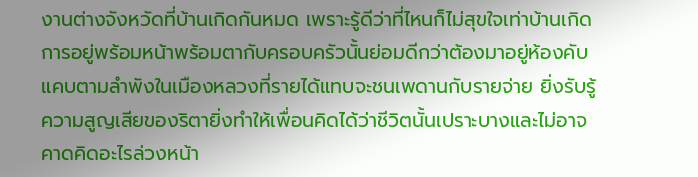งานต่างจังหวัดที่บ้านเกิดกันหมด เพราะรู้ดีว่าที่ไหนก็ไม่สุขใจเท่าบ้านเกิด การอยู่พร้อมหน้าพร้อมตากับครอบครัวนั้นย่อมดีกว่าต้องมาอยู่ห้องคับแคบตามลำพังในเมืองหลวงที่รายได้แทบจะชนเพดานกับรายจ่าย ยิ่งรับรู้ความสูญเสียของริตายิ่งทำให้เพื่อนคิดได้ว่าชีวิตนั้นเปราะบางและไม่อาจคาดคิดอะไรล่วงหน้า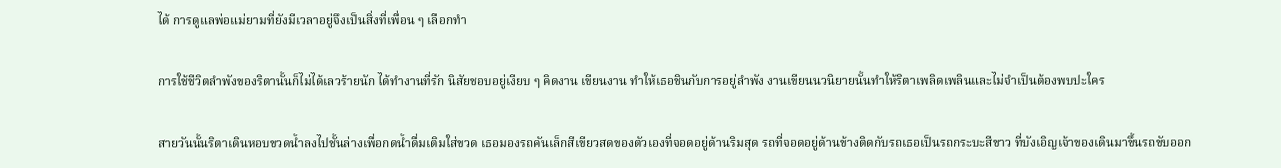ได้ การดูแลพ่อแม่ยามที่ยังมีเวลาอยู่จึงเป็นสิ่งที่เพื่อน ๆ เลือกทำ

การใช้ชีวิตลำพังของริตานั้นก็ไม่ได้เลวร้ายนัก ได้ทำงานที่รัก นิสัยชอบอยู่เงียบ ๆ คิดงาน เขียนงาน ทำให้เธอชินกับการอยู่ลำพัง งานเขียนนวนิยายนั้นทำให้ริตาเพลิดเพลินและไม่จำเป็นต้องพบปะใคร

สายวันนั้นริตาเดินหอบขวดน้ำลงไปชั้นล่างเพื่อกดน้ำดื่มเติมใส่ขวด เธอมองรถคันเล็กสีเขียวสดของตัวเองที่จอดอยู่ด้านริมสุด รถที่จอดอยู่ด้านข้างติดกับรถเธอเป็นรถกระบะสีขาว ที่บังเอิญเจ้าของเดินมาขึ้นรถขับออก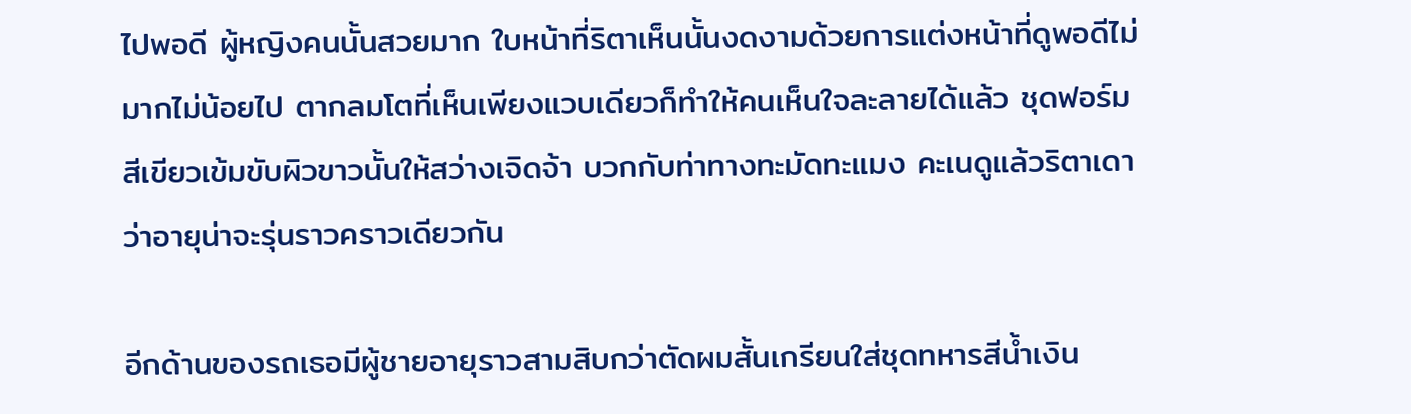ไปพอดี ผู้หญิงคนนั้นสวยมาก ใบหน้าที่ริตาเห็นนั้นงดงามด้วยการแต่งหน้าที่ดูพอดีไม่มากไม่น้อยไป ตากลมโตที่เห็นเพียงแวบเดียวก็ทำให้คนเห็นใจละลายได้แล้ว ชุดฟอร์มสีเขียวเข้มขับผิวขาวนั้นให้สว่างเจิดจ้า บวกกับท่าทางทะมัดทะแมง คะเนดูแล้วริตาเดาว่าอายุน่าจะรุ่นราวคราวเดียวกัน

อีกด้านของรถเธอมีผู้ชายอายุราวสามสิบกว่าตัดผมสั้นเกรียนใส่ชุดทหารสีน้ำเงิน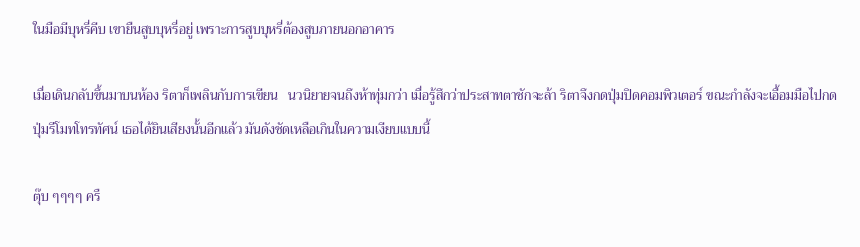ในมือมีบุหรี่คีบ เขายืนสูบบุหรี่อยู่ เพราะการสูบบุหรี่ต้องสูบภายนอกอาคาร

เมื่อเดินกลับขึ้นมาบนห้อง ริตาก็เพลินกับการเขียน   นวนิยายจนถึงห้าทุ่มกว่า เมื่อรู้สึกว่าประสาทตาชักจะล้า ริตาจึงกดปุ่มปิดคอมพิวเตอร์ ขณะกำลังจะเอื้อมมือไปกดปุ่มรีโมทโทรทัศน์ เธอได้ยินเสียงนั้นอีกแล้ว มันดังชัดเหลือเกินในความเงียบแบบนี้

ตุ๊บ ๆๆๆๆ ครื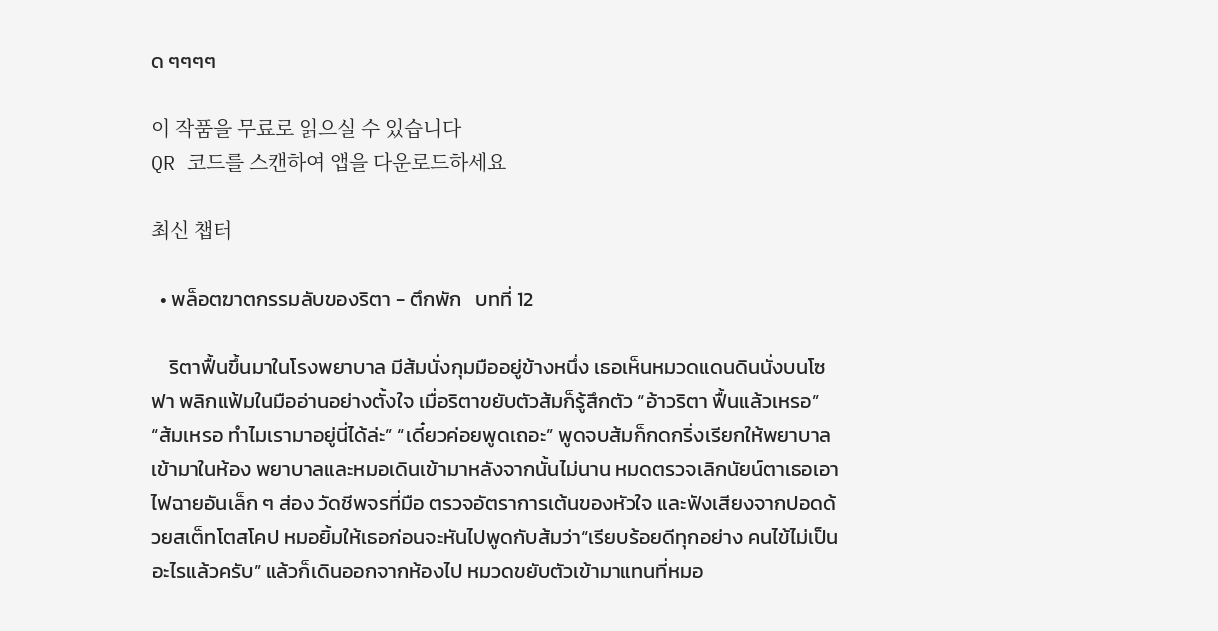ด ๆๆๆๆ

이 작품을 무료로 읽으실 수 있습니다
QR 코드를 스캔하여 앱을 다운로드하세요

최신 챕터

  • พล็อตฆาตกรรมลับของริตา - ตึกพัก   บทที่ 12

    ริตาฟื้นขึ้นมาในโรงพยาบาล มีส้มนั่งกุมมืออยู่ข้างหนึ่ง เธอเห็นหมวดแดนดินนั่งบนโซฟา พลิกแฟ้มในมืออ่านอย่างตั้งใจ เมื่อริตาขยับตัวส้มก็รู้สึกตัว “อ้าวริตา ฟื้นแล้วเหรอ” “ส้มเหรอ ทำไมเรามาอยู่นี่ได้ล่ะ” “เดี๋ยวค่อยพูดเถอะ” พูดจบส้มก็กดกริ่งเรียกให้พยาบาลเข้ามาในห้อง พยาบาลและหมอเดินเข้ามาหลังจากนั้นไม่นาน หมดตรวจเลิกนัยน์ตาเธอเอาไฟฉายอันเล็ก ๆ ส่อง วัดชีพจรที่มือ ตรวจอัตราการเต้นของหัวใจ และฟังเสียงจากปอดด้วยสเต็ทโตสโคป หมอยิ้มให้เธอก่อนจะหันไปพูดกับส้มว่า“เรียบร้อยดีทุกอย่าง คนไข้ไม่เป็นอะไรแล้วครับ” แล้วก็เดินออกจากห้องไป หมวดขยับตัวเข้ามาแทนที่หมอ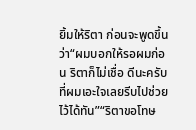ยิ้มให้ริตา ก่อนจะพูดขึ้นว่า“ผมบอกให้รอผมก่อน ริตาก็ไม่เชื่อ ดีนะครับที่ผมเอะใจเลยรีบไปช่วยไว้ได้ทัน”“ริตาขอโทษ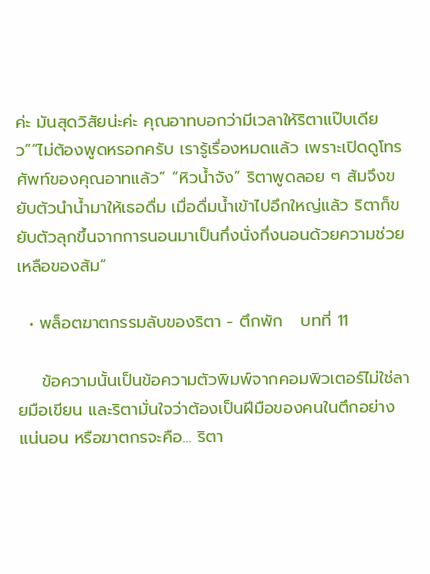ค่ะ มันสุดวิสัยน่ะค่ะ คุณอาทบอกว่ามีเวลาให้ริตาแป๊บเดียว”“ไม่ต้องพูดหรอกครับ เรารู้เรื่องหมดแล้ว เพราะเปิดดูโทรศัพท์ของคุณอาทแล้ว” “หิวน้ำจัง” ริตาพูดลอย ๆ ส้มจึงขยับตัวนำน้ำมาให้เธอดื่ม เมื่อดื่มน้ำเข้าไปอึกใหญ่แล้ว ริตาก็ขยับตัวลุกขึ้นจากการนอนมาเป็นกึ่งนั่งกึ่งนอนด้วยความช่วยเหลือของส้ม“

  • พล็อตฆาตกรรมลับของริตา - ตึกพัก   บทที่ 11

    ข้อความนั้นเป็นข้อความตัวพิมพ์จากคอมพิวเตอร์ไม่ใช่ลายมือเขียน และริตามั่นใจว่าต้องเป็นฝีมือของคนในตึกอย่างแน่นอน หรือฆาตกรจะคือ... ริตา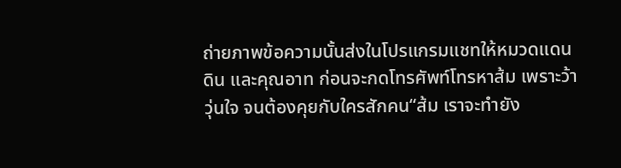ถ่ายภาพข้อความนั้นส่งในโปรแกรมแชทให้หมวดแดนดิน และคุณอาท ก่อนจะกดโทรศัพท์โทรหาส้ม เพราะว้าวุ่นใจ จนต้องคุยกับใครสักคน“ส้ม เราจะทำยัง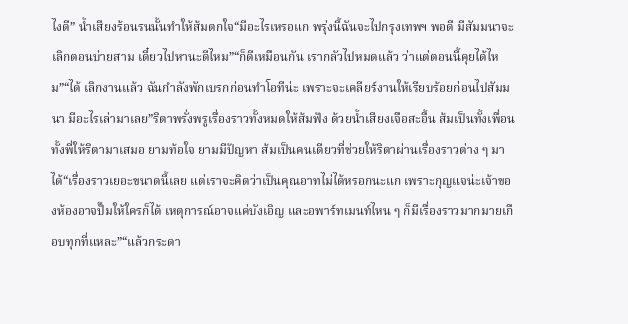ไงดี” น้ำเสียงร้อนรนนั้นทำให้ส้มตกใจ“มีอะไรเหรอแก พรุ่งนี้ฉันจะไปกรุงเทพฯ พอดี มีสัมมนาจะเลิกตอนบ่ายสาม เดี๋ยวไปหานะดีไหม”“ก็ดีเหมือนกัน เรากลัวไปหมดแล้ว ว่าแต่ตอนนี้คุยได้ไหม”“ได้ เลิกงานแล้ว ฉันกำลังพักเบรกก่อนทำโอทีน่ะ เพราะจะเคลียร์งานให้เรียบร้อยก่อนไปสัมมนา มีอะไรเล่ามาเลย”ริตาพรั่งพรูเรื่องราวทั้งหมดให้ส้มฟัง ด้วยน้ำเสียงเจือสะอื้น ส้มเป็นทั้งเพื่อนทั้งพี่ให้ริตามาเสมอ ยามท้อใจ ยามมีปัญหา ส้มเป็นคนเดียวที่ช่วยให้ริตาผ่านเรื่องราวต่าง ๆ มาได้“เรื่องราวเยอะขนาดนี้เลย แต่เราจะคิดว่าเป็นคุณอาทไม่ได้หรอกนะแก เพราะกุญแจน่ะเจ้าของห้องอาจปั๊มให้ใครก็ได้ เหตุการณ์อาจแค่บังเอิญ และอพาร์ทเมนท์ไหน ๆ ก็มีเรื่องราวมากมายเกือบทุกที่แหละ”“แล้วกระดา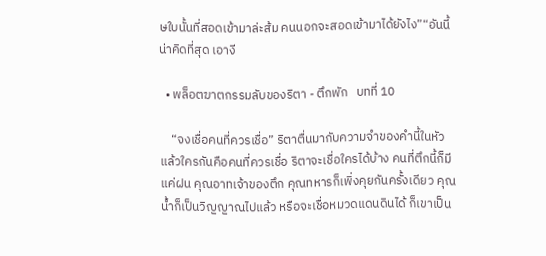ษใบนั้นที่สอดเข้ามาล่ะส้ม คนนอกจะสอดเข้ามาได้ยังไง”“อันนี้น่าคิดที่สุด เอางี

  • พล็อตฆาตกรรมลับของริตา - ตึกพัก   บทที่ 10

    “จงเชื่อคนที่ควรเชื่อ” ริตาตื่นมากับความจำของคำนี้ในหัว แล้วใครกันคือคนที่ควรเชื่อ ริตาจะเชื่อใครได้บ้าง คนที่ตึกนี้ก็มีแค่ฝน คุณอาทเจ้าของตึก คุณทหารก็เพิ่งคุยกันครั้งเดียว คุณน้ำก็เป็นวิญญาณไปแล้ว หรือจะเชื่อหมวดแดนดินได้ ก็เขาเป็น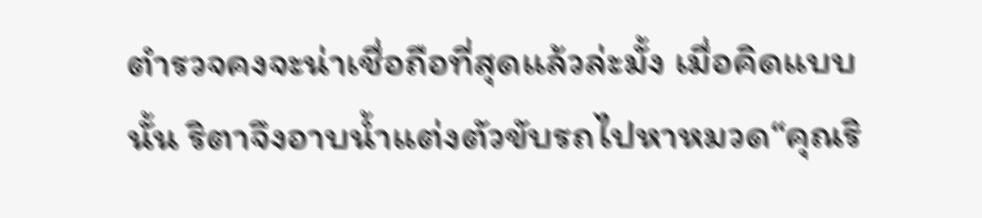ตำรวจคงจะน่าเชื่อถือที่สุดแล้วล่ะมั้ง เมื่อคิดแบบนั้น ริตาจึงอาบน้ำแต่งตัวขับรถไปหาหมวด“คุณริ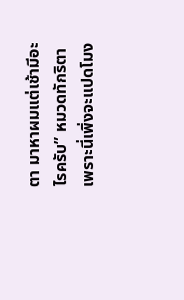ตา มาหาผมแต่เช้ามีอะไรครับ” หมวดทักริตา เพราะนี่เพิ่งจะแปดโมง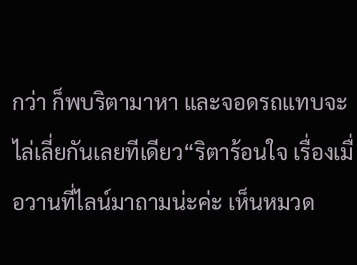กว่า ก็พบริตามาหา และจอดรถแทบจะไล่เลี่ยกันเลยทีเดียว“ริตาร้อนใจ เรื่องเมื่อวานที่ไลน์มาถามน่ะค่ะ เห็นหมวด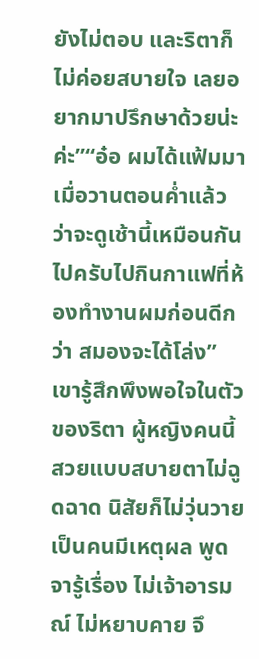ยังไม่ตอบ และริตาก็ไม่ค่อยสบายใจ เลยอยากมาปรึกษาด้วยน่ะค่ะ”“อ๋อ ผมได้แฟ้มมาเมื่อวานตอนค่ำแล้ว ว่าจะดูเช้านี้เหมือนกัน ไปครับไปกินกาแฟที่ห้องทำงานผมก่อนดีกว่า สมองจะได้โล่ง” เขารู้สึกพึงพอใจในตัวของริตา ผู้หญิงคนนี้สวยแบบสบายตาไม่ฉูดฉาด นิสัยก็ไม่วุ่นวาย เป็นคนมีเหตุผล พูดจารู้เรื่อง ไม่เจ้าอารมณ์ ไม่หยาบคาย จึ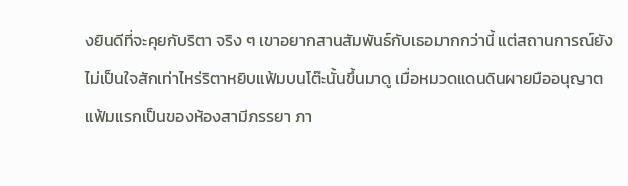งยินดีที่จะคุยกับริตา จริง ๆ เขาอยากสานสัมพันธ์กับเธอมากกว่านี้ แต่สถานการณ์ยังไม่เป็นใจสักเท่าไหร่ริตาหยิบแฟ้มบนโต๊ะนั้นขึ้นมาดู เมื่อหมวดแดนดินผายมืออนุญาต แฟ้มแรกเป็นของห้องสามีภรรยา ภา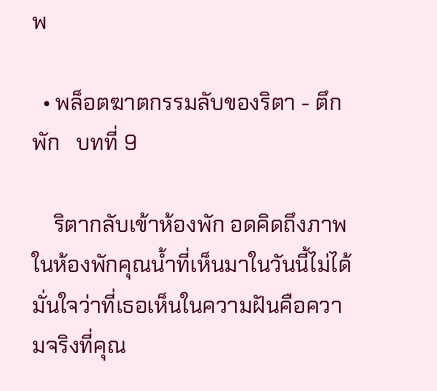พ

  • พล็อตฆาตกรรมลับของริตา - ตึกพัก   บทที่ 9

    ริตากลับเข้าห้องพัก อดคิดถึงภาพในห้องพักคุณน้ำที่เห็นมาในวันนี้ไม่ได้ มั่นใจว่าที่เธอเห็นในความฝันคือความจริงที่คุณ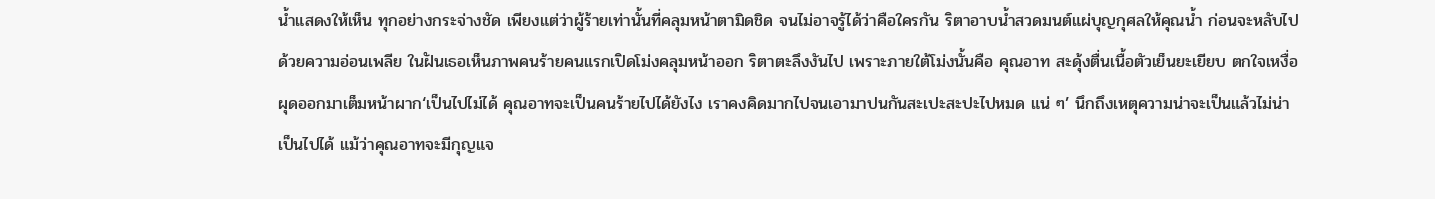น้ำแสดงให้เห็น ทุกอย่างกระจ่างชัด เพียงแต่ว่าผู้ร้ายเท่านั้นที่คลุมหน้าตามิดชิด จนไม่อาจรู้ได้ว่าคือใครกัน ริตาอาบน้ำสวดมนต์แผ่บุญกุศลให้คุณน้ำ ก่อนจะหลับไปด้วยความอ่อนเพลีย ในฝันเธอเห็นภาพคนร้ายคนแรกเปิดโม่งคลุมหน้าออก ริตาตะลึงงันไป เพราะภายใต้โม่งนั้นคือ คุณอาท สะดุ้งตื่นเนื้อตัวเย็นยะเยียบ ตกใจเหงื่อผุดออกมาเต็มหน้าผาก‘เป็นไปไม่ได้ คุณอาทจะเป็นคนร้ายไปได้ยังไง เราคงคิดมากไปจนเอามาปนกันสะเปะสะปะไปหมด แน่ ๆ’ นึกถึงเหตุความน่าจะเป็นแล้วไม่น่าเป็นไปได้ แม้ว่าคุณอาทจะมีกุญแจ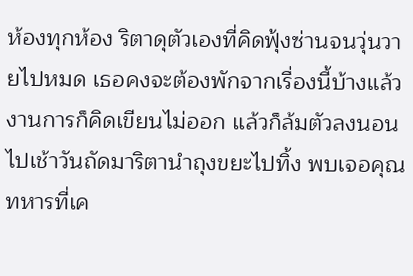ห้องทุกห้อง ริตาดุตัวเองที่คิดฟุ้งซ่านจนวุ่นวายไปหมด เธอคงจะต้องพักจากเรื่องนี้บ้างแล้ว งานการก็คิดเขียนไม่ออก แล้วก็ล้มตัวลงนอนไปเช้าวันถัดมาริตานำถุงขยะไปทิ้ง พบเจอคุณทหารที่เค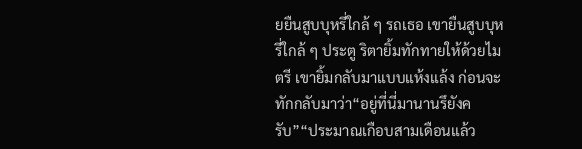ยยืนสูบบุหรี่ใกล้ ๆ รถเธอ เขายืนสูบบุหรี่ใกล้ ๆ ประตู ริตายิ้มทักทายให้ด้วยไมตรี เขายิ้มกลับมาแบบแห้งแล้ง ก่อนจะทักกลับมาว่า“อยู่ที่นี่มานานรึยังครับ”“ประมาณเกือบสามเดือนแล้ว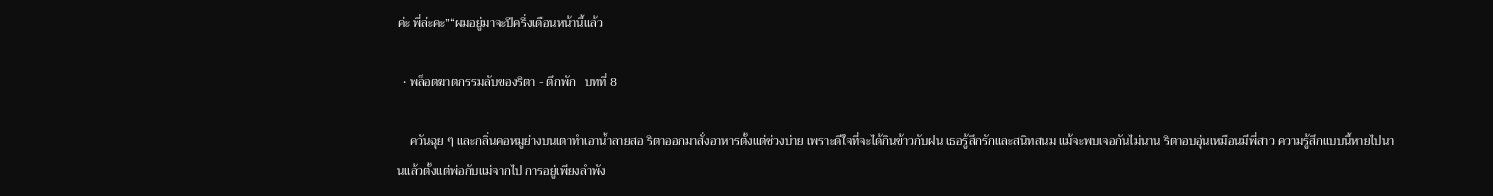ค่ะ พี่ล่ะคะ”“ผมอยู่มาจะปีครึ่งเดือนหน้านี้แล้ว

  • พล็อตฆาตกรรมลับของริตา - ตึกพัก   บทที่ 8

    ควันฉุย ๆ และกลิ่นคอหมูย่างบนเตาทำเอาน้ำลายสอ ริตาออกมาสั่งอาหารตั้งแต่ช่วงบ่าย เพราะดีใจที่จะได้กินข้าวกับฝน เธอรู้สึกรักและสนิทสนม แม้จะพบเจอกันไม่นาน ริตาอบอุ่นเหมือนมีพี่สาว ความรู้สึกแบบนี้หายไปนานแล้วตั้งแต่พ่อกับแม่จากไป การอยู่เพียงลำพัง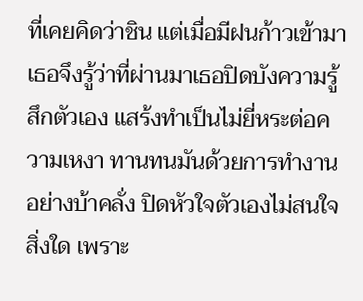ที่เคยคิดว่าชิน แต่เมื่อมีฝนก้าวเข้ามาเธอจึงรู้ว่าที่ผ่านมาเธอปิดบังความรู้สึกตัวเอง แสร้งทำเป็นไม่ยี่หระต่อความเหงา ทานทนมันด้วยการทำงานอย่างบ้าคลั่ง ปิดหัวใจตัวเองไม่สนใจสิ่งใด เพราะ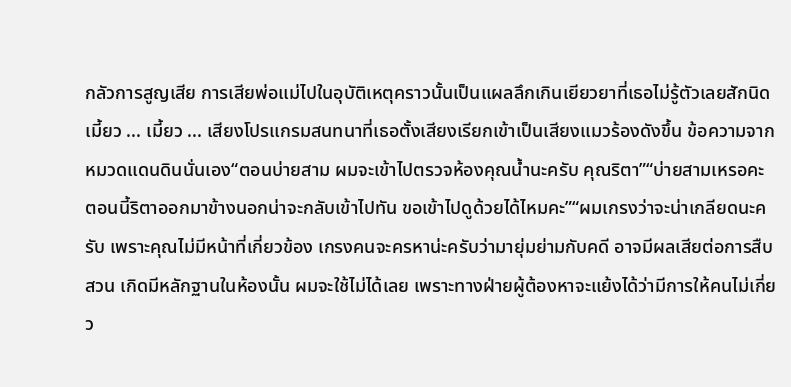กลัวการสูญเสีย การเสียพ่อแม่ไปในอุบัติเหตุคราวนั้นเป็นแผลลึกเกินเยียวยาที่เธอไม่รู้ตัวเลยสักนิดเมี้ยว ... เมี้ยว ... เสียงโปรแกรมสนทนาที่เธอตั้งเสียงเรียกเข้าเป็นเสียงแมวร้องดังขึ้น ข้อความจากหมวดแดนดินนั่นเอง“ตอนบ่ายสาม ผมจะเข้าไปตรวจห้องคุณน้ำนะครับ คุณริตา”“บ่ายสามเหรอคะ ตอนนี้ริตาออกมาข้างนอกน่าจะกลับเข้าไปทัน ขอเข้าไปดูด้วยได้ไหมคะ”“ผมเกรงว่าจะน่าเกลียดนะครับ เพราะคุณไม่มีหน้าที่เกี่ยวข้อง เกรงคนจะครหาน่ะครับว่ามายุ่มย่ามกับคดี อาจมีผลเสียต่อการสืบสวน เกิดมีหลักฐานในห้องนั้น ผมจะใช้ไม่ได้เลย เพราะทางฝ่ายผู้ต้องหาจะแย้งได้ว่ามีการให้คนไม่เกี่ยว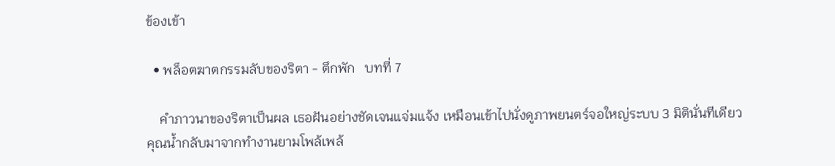ข้องเข้า

  • พล็อตฆาตกรรมลับของริตา - ตึกพัก   บทที่ 7

    คำภาวนาของริตาเป็นผล เธอฝันอย่างชัดเจนแจ่มแจ้ง เหมือนเข้าไปนั่งดูภาพยนตร์จอใหญ่ระบบ 3 มิตินั่นทีเดียว คุณน้ำกลับมาจากทำงานยามโพล้เพล้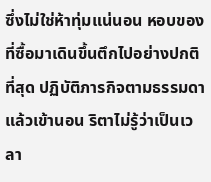ซึ่งไม่ใช่ห้าทุ่มแน่นอน หอบของที่ซื้อมาเดินขึ้นตึกไปอย่างปกติที่สุด ปฏิบัติภารกิจตามธรรมดา แล้วเข้านอน ริตาไม่รู้ว่าเป็นเวลา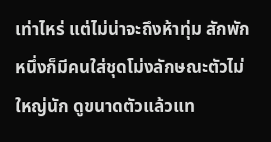เท่าไหร่ แต่ไม่น่าจะถึงห้าทุ่ม สักพักหนึ่งก็มีคนใส่ชุดโม่งลักษณะตัวไม่ใหญ่นัก ดูขนาดตัวแล้วแท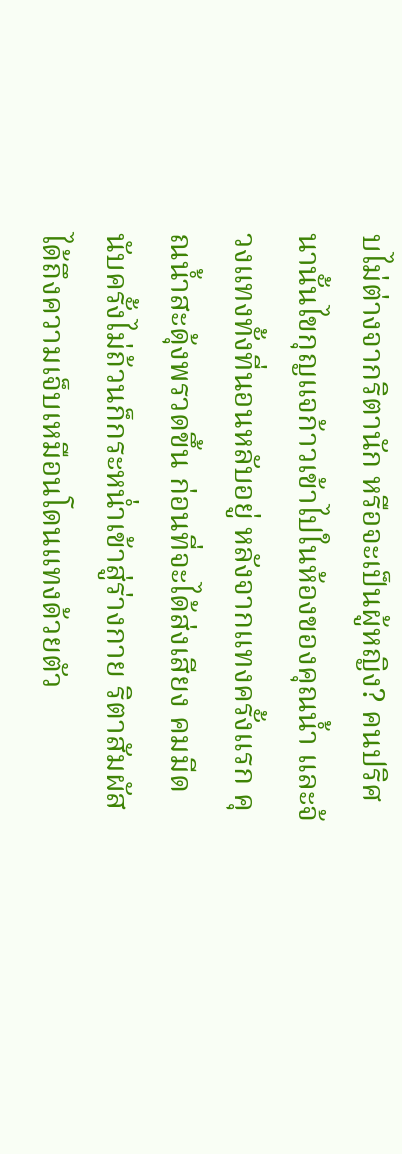บไม่ต่างจากริตานัก หรือจะเป็นผู้หญิง? คนปริศนานั้นไขกุญแจก้าวเข้าไปในห้องของคุณน้ำ และจ้วงแทงทั้งที่นอนหลับอยู่ หลังจากแทงครั้งแรก คุณน้ำสะดุ้งพรวดขึ้น ก่อนที่จะได้ส่งเสียง คมมีดนับครั้งไม่ถ้วนก็กระหน่ำเข้าสู่ร่างกาย ริตาสัมผัสได้ถึงความเจ็บเหมือนโดนแทงด้วยตัว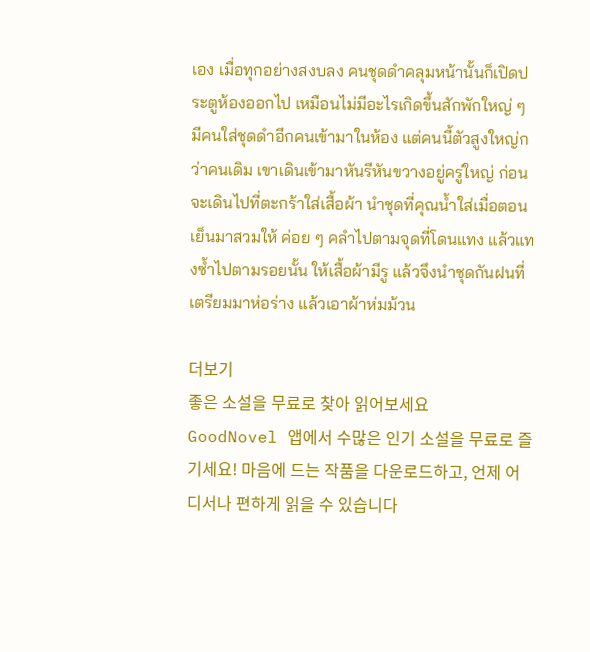เอง เมื่อทุกอย่างสงบลง คนชุดดำคลุมหน้านั้นก็เปิดประตูห้องออกไป เหมือนไม่มีอะไรเกิดขึ้นสักพักใหญ่ ๆ มีคนใส่ชุดดำอีกคนเข้ามาในห้อง แต่คนนี้ตัวสูงใหญ่กว่าคนเดิม เขาเดินเข้ามาหันรีหันขวางอยู่ครู่ใหญ่ ก่อนจะเดินไปที่ตะกร้าใส่เสื้อผ้า นำชุดที่คุณน้ำใส่เมื่อตอนเย็นมาสวมให้ ค่อย ๆ คลำไปตามจุดที่โดนแทง แล้วแทงซ้ำไปตามรอยนั้น ให้เสื้อผ้ามีรู แล้วจึงนำชุดกันฝนที่เตรียมมาห่อร่าง แล้วเอาผ้าห่มม้วน

더보기
좋은 소설을 무료로 찾아 읽어보세요
GoodNovel 앱에서 수많은 인기 소설을 무료로 즐기세요! 마음에 드는 작품을 다운로드하고, 언제 어디서나 편하게 읽을 수 있습니다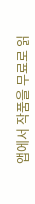앱에서 작품을 무료로 읽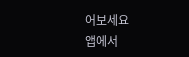어보세요
앱에서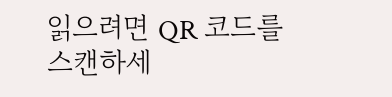읽으려면 QR 코드를 스캔하세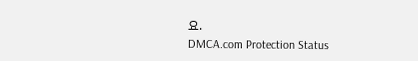요.
DMCA.com Protection Status